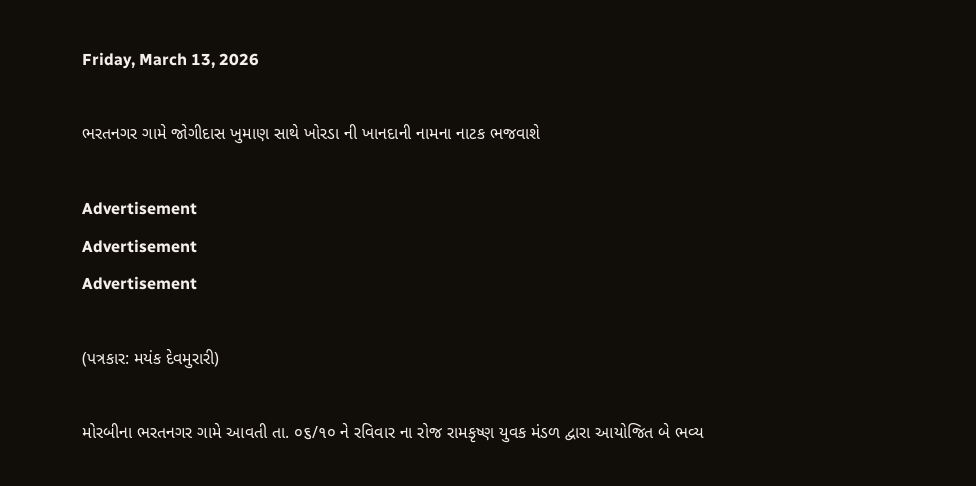Friday, March 13, 2026

ભરતનગર ગામે જોગીદાસ ખુમાણ સાથે ખોરડા ની ખાનદાની નામના નાટક ભજવાશે

Advertisement
Advertisement
Advertisement

(પત્રકાર: મયંક દેવમુરારી)

મોરબીના ભરતનગર ગામે આવતી તા. ૦૬/૧૦ ને રવિવાર ના રોજ રામકૃષ્ણ યુવક મંડળ દ્વારા આયોજિત બે ભવ્ય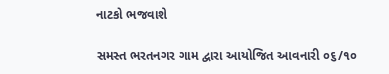નાટકો ભજવાશે

સમસ્ત ભરતનગર ગામ દ્વારા આયોજિત આવનારી ૦૬/૧૦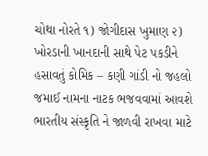ચોથા નોરતે ૧) જોગીદાસ ખુમાણ ૨) ખોરડાની ખાનદાની સાથે પેટ પકડીને હસાવતું કોમિક – કણી ગાંડી નો જહલો જમાઈ નામના નાટક ભજવવામાં આવશે ભારતીય સંસ્કૃતિ ને જાળવી રાખવા માટે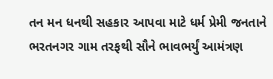તન મન ધનથી સહકાર આપવા માટે ધર્મ પ્રેમી જનતાને ભરતનગર ગામ તરફથી સૌને ભાવભર્યું આમંત્રણ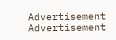Advertisement
Advertisement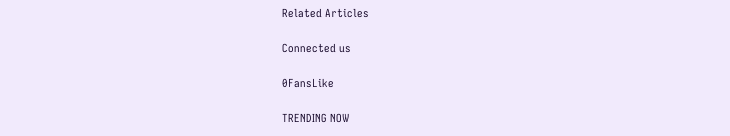Related Articles

Connected us

0FansLike

TRENDING NOW